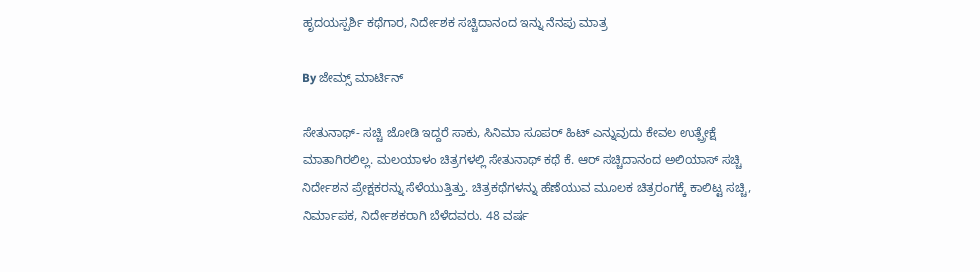ಹೃದಯಸ್ಪರ್ಶಿ ಕಥೆಗಾರ, ನಿರ್ದೇಶಕ ಸಚ್ಚಿದಾನಂದ ಇನ್ನು ನೆನಪು ಮಾತ್ರ

By ಜೇಮ್ಸ್ ಮಾರ್ಟಿನ್

ಸೇತುನಾಥ್- ಸಚ್ಚಿ ಜೋಡಿ ಇದ್ದರೆ ಸಾಕು, ಸಿನಿಮಾ ಸೂಪರ್ ಹಿಟ್ ಎನ್ನುವುದು ಕೇವಲ ಉತ್ಪ್ರೇಕ್ಷೆ ಮಾತಾಗಿರಲಿಲ್ಲ. ಮಲಯಾಳಂ ಚಿತ್ರಗಳಲ್ಲಿ ಸೇತುನಾಥ್ ಕಥೆ ಕೆ. ಆರ್ ಸಚ್ಚಿದಾನಂದ ಅಲಿಯಾಸ್ ಸಚ್ಚಿ ನಿರ್ದೇಶನ ಪ್ರೇಕ್ಷಕರನ್ನು ಸೆಳೆಯುತ್ತಿತ್ತು. ಚಿತ್ರಕಥೆಗಳನ್ನು ಹೆಣೆಯುವ ಮೂಲಕ ಚಿತ್ರರಂಗಕ್ಕೆ ಕಾಲಿಟ್ಟ ಸಚ್ಚಿ, ನಿರ್ಮಾಪಕ, ನಿರ್ದೇಶಕರಾಗಿ ಬೆಳೆದವರು. 48 ವರ್ಷ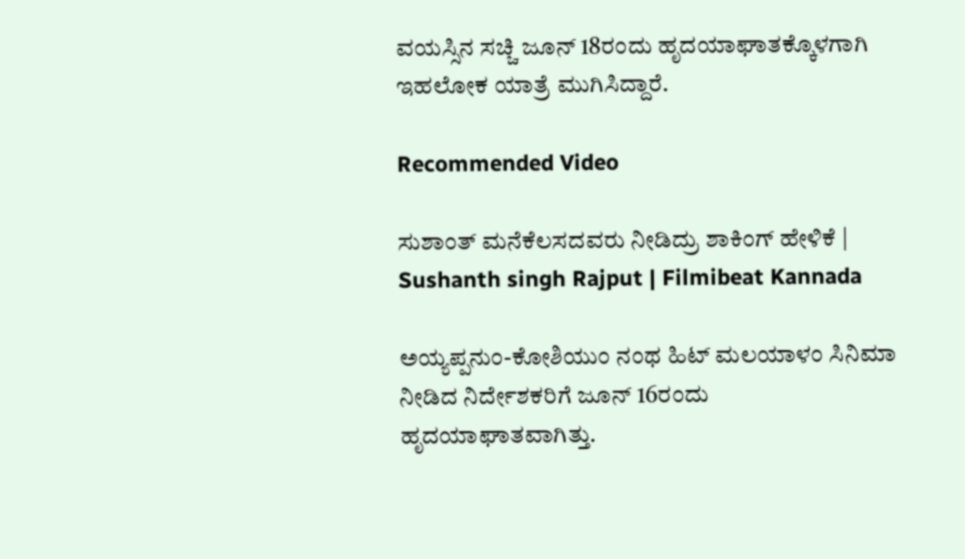ವಯಸ್ಸಿನ ಸಚ್ಚಿ ಜೂನ್ 18ರಂದು ಹೃದಯಾಘಾತಕ್ಕೊಳಗಾಗಿ ಇಹಲೋಕ ಯಾತ್ರೆ ಮುಗಿಸಿದ್ದಾರೆ.

Recommended Video

ಸುಶಾಂತ್ ಮನೆಕೆಲಸದವರು ನೀಡಿದ್ರು ಶಾಕಿಂಗ್ ಹೇಳಿಕೆ | Sushanth singh Rajput | Filmibeat Kannada

ಅಯ್ಯಪ್ಪನುಂ-ಕೋಶಿಯುಂ ನಂಥ ಹಿಟ್ ಮಲಯಾಳಂ ಸಿನಿಮಾ ನೀಡಿದ ನಿರ್ದೇಶಕರಿಗೆ ಜೂನ್ 16ರಂದು ಹೃದಯಾಘಾತವಾಗಿತ್ತು.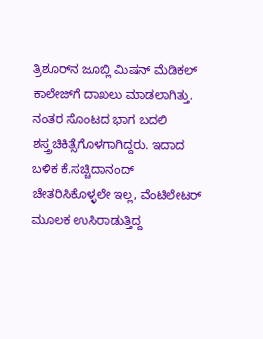ತ್ರಿಶೂರ್‌ನ ಜೂಬ್ಲಿ ಮಿಷನ್ ಮೆಡಿಕಲ್ ಕಾಲೇಜ್‌ಗೆ ದಾಖಲು ಮಾಡಲಾಗಿತ್ತು. ನಂತರ ಸೊಂಟದ ಭಾಗ ಬದಲಿ ಶಸ್ತ್ರಚಿಕಿತ್ಸೆಗೊಳಗಾಗಿದ್ದರು. ಇದಾದ ಬಳಿಕ ಕೆ.ಸಚ್ಚಿದಾನಂದ್ ಚೇತರಿಸಿಕೊಳ್ಳಲೇ ಇಲ್ಲ, ವೆಂಟಿಲೇಟರ್ ಮೂಲಕ ಉಸಿರಾಡುತ್ತಿದ್ದ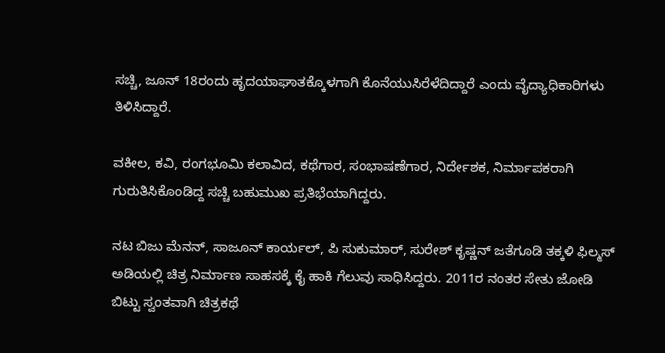ಸಚ್ಚಿ, ಜೂನ್ 18ರಂದು ಹೃದಯಾಘಾತಕ್ಕೊಳಗಾಗಿ ಕೊನೆಯುಸಿರೆಳೆದಿದ್ದಾರೆ ಎಂದು ವೈದ್ಯಾಧಿಕಾರಿಗಳು ತಿಳಿಸಿದ್ದಾರೆ.

ವಕೀಲ, ಕವಿ, ರಂಗಭೂಮಿ ಕಲಾವಿದ, ಕಥೆಗಾರ, ಸಂಭಾಷಣೆಗಾರ, ನಿರ್ದೇಶಕ, ನಿರ್ಮಾಪಕರಾಗಿ ಗುರುತಿಸಿಕೊಂಡಿದ್ದ ಸಚ್ಚಿ ಬಹುಮುಖ ಪ್ರತಿಭೆಯಾಗಿದ್ದರು.

ನಟ ಬಿಜು ಮೆನನ್, ಸಾಜೂನ್ ಕಾರ್ಯಲ್, ಪಿ ಸುಕುಮಾರ್, ಸುರೇಶ್ ಕೃಷ್ಣನ್ ಜತೆಗೂಡಿ ತಕ್ಕಳಿ ಫಿಲ್ಮಸ್ ಅಡಿಯಲ್ಲಿ ಚಿತ್ರ ನಿರ್ಮಾಣ ಸಾಹಸಕ್ಕೆ ಕೈ ಹಾಕಿ ಗೆಲುವು ಸಾಧಿಸಿದ್ದರು. 2011ರ ನಂತರ ಸೇತು ಜೋಡಿ ಬಿಟ್ಟು ಸ್ವಂತವಾಗಿ ಚಿತ್ರಕಥೆ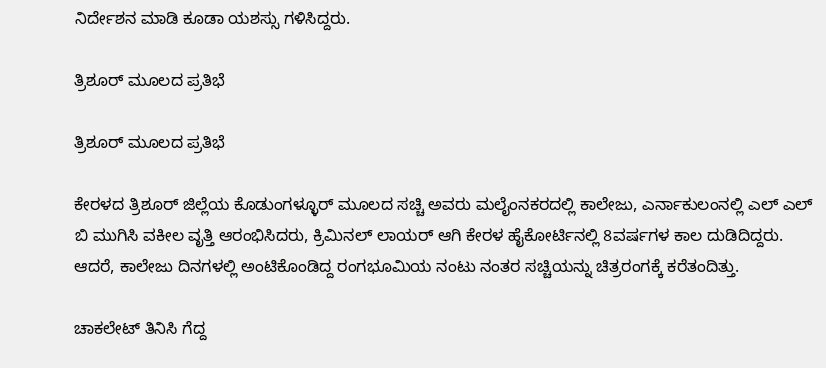ನಿರ್ದೇಶನ ಮಾಡಿ ಕೂಡಾ ಯಶಸ್ಸು ಗಳಿಸಿದ್ದರು.

ತ್ರಿಶೂರ್ ಮೂಲದ ಪ್ರತಿಭೆ

ತ್ರಿಶೂರ್ ಮೂಲದ ಪ್ರತಿಭೆ

ಕೇರಳದ ತ್ರಿಶೂರ್ ಜಿಲ್ಲೆಯ ಕೊಡುಂಗಳ್ಳೂರ್ ಮೂಲದ ಸಚ್ಚಿ ಅವರು ಮಲೈಂನಕರದಲ್ಲಿ ಕಾಲೇಜು, ಎರ್ನಾಕುಲಂನಲ್ಲಿ ಎಲ್ ಎಲ್ ಬಿ ಮುಗಿಸಿ ವಕೀಲ ವೃತ್ತಿ ಆರಂಭಿಸಿದರು, ಕ್ರಿಮಿನಲ್ ಲಾಯರ್ ಆಗಿ ಕೇರಳ ಹೈಕೋರ್ಟಿನಲ್ಲಿ 8ವರ್ಷಗಳ ಕಾಲ ದುಡಿದಿದ್ದರು. ಆದರೆ, ಕಾಲೇಜು ದಿನಗಳಲ್ಲಿ ಅಂಟಿಕೊಂಡಿದ್ದ ರಂಗಭೂಮಿಯ ನಂಟು ನಂತರ ಸಚ್ಚಿಯನ್ನು ಚಿತ್ರರಂಗಕ್ಕೆ ಕರೆತಂದಿತ್ತು.

ಚಾಕಲೇಟ್ ತಿನಿಸಿ ಗೆದ್ದ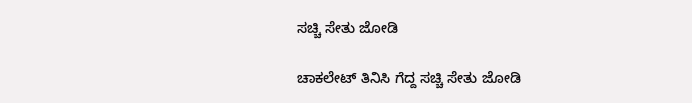ಸಚ್ಚಿ ಸೇತು ಜೋಡಿ

ಚಾಕಲೇಟ್ ತಿನಿಸಿ ಗೆದ್ದ ಸಚ್ಚಿ ಸೇತು ಜೋಡಿ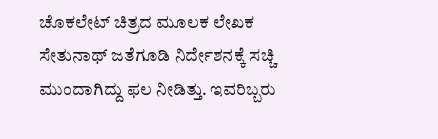ಚೊಕಲೇಟ್ ಚಿತ್ರದ ಮೂಲಕ ಲೇಖಕ ಸೇತುನಾಥ್ ಜತೆಗೂಡಿ ನಿರ್ದೇಶನಕ್ಕೆ ಸಚ್ಚಿ ಮುಂದಾಗಿದ್ದು ಫಲ ನೀಡಿತ್ತು. ಇವರಿಬ್ಬರು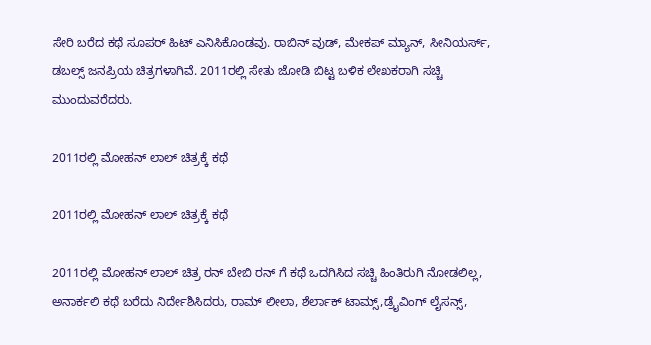ಸೇರಿ ಬರೆದ ಕಥೆ ಸೂಪರ್ ಹಿಟ್ ಎನಿಸಿಕೊಂಡವು. ರಾಬಿನ್ ವುಡ್, ಮೇಕಪ್ ಮ್ಯಾನ್, ಸೀನಿಯರ್ಸ್, ಡಬಲ್ಸ್ ಜನಪ್ರಿಯ ಚಿತ್ರಗಳಾಗಿವೆ. 2011ರಲ್ಲಿ ಸೇತು ಜೋಡಿ ಬಿಟ್ಟ ಬಳಿಕ ಲೇಖಕರಾಗಿ ಸಚ್ಚಿ ಮುಂದುವರೆದರು.

2011ರಲ್ಲಿ ಮೋಹನ್ ಲಾಲ್ ಚಿತ್ರಕ್ಕೆ ಕಥೆ

2011ರಲ್ಲಿ ಮೋಹನ್ ಲಾಲ್ ಚಿತ್ರಕ್ಕೆ ಕಥೆ

2011ರಲ್ಲಿ ಮೋಹನ್ ಲಾಲ್ ಚಿತ್ರ ರನ್ ಬೇಬಿ ರನ್ ಗೆ ಕಥೆ ಒದಗಿಸಿದ ಸಚ್ಚಿ ಹಿಂತಿರುಗಿ ನೋಡಲಿಲ್ಲ, ಅನಾರ್ಕಲಿ ಕಥೆ ಬರೆದು ನಿರ್ದೇಶಿಸಿದರು, ರಾಮ್ ಲೀಲಾ, ಶೆರ್ಲಾಕ್ ಟಾಮ್ಸ್,ಡ್ರೈವಿಂಗ್ ಲೈಸನ್ಸ್,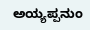ಅಯ್ಯಪ್ಪನುಂ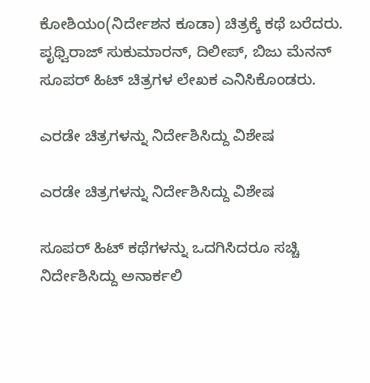ಕೋಶಿಯಂ(ನಿರ್ದೇಶನ ಕೂಡಾ) ಚಿತ್ರಕ್ಕೆ ಕಥೆ ಬರೆದರು. ಪೃಥ್ವಿರಾಜ್ ಸುಕುಮಾರನ್, ದಿಲೀಪ್, ಬಿಜು ಮೆನನ್ ಸೂಪರ್ ಹಿಟ್ ಚಿತ್ರಗಳ ಲೇಖಕ ಎನಿಸಿಕೊಂಡರು.

ಎರಡೇ ಚಿತ್ರಗಳನ್ನು ನಿರ್ದೇಶಿಸಿದ್ದು ವಿಶೇಷ

ಎರಡೇ ಚಿತ್ರಗಳನ್ನು ನಿರ್ದೇಶಿಸಿದ್ದು ವಿಶೇಷ

ಸೂಪರ್ ಹಿಟ್ ಕಥೆಗಳನ್ನು ಒದಗಿಸಿದರೂ ಸಚ್ಚಿ ನಿರ್ದೇಶಿಸಿದ್ದು ಅನಾರ್ಕಲಿ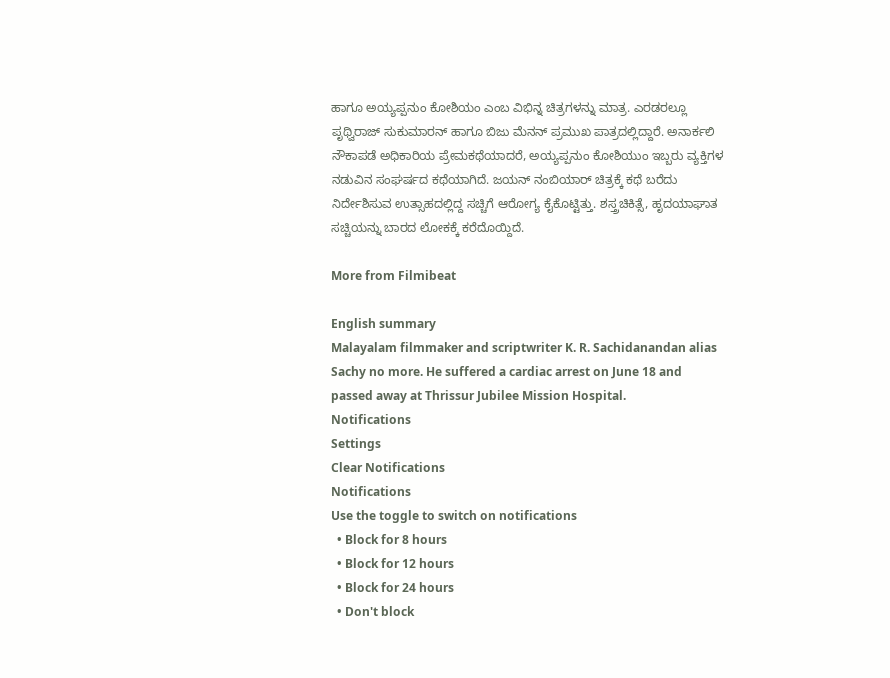ಹಾಗೂ ಅಯ್ಯಪ್ಪನುಂ ಕೋಶಿಯಂ ಎಂಬ ವಿಭಿನ್ನ ಚಿತ್ರಗಳನ್ನು ಮಾತ್ರ. ಎರಡರಲ್ಲೂ ಪೃಥ್ವಿರಾಜ್ ಸುಕುಮಾರನ್ ಹಾಗೂ ಬಿಜು ಮೆನನ್ ಪ್ರಮುಖ ಪಾತ್ರದಲ್ಲಿದ್ದಾರೆ. ಅನಾರ್ಕಲಿ ನೌಕಾಪಡೆ ಅಧಿಕಾರಿಯ ಪ್ರೇಮಕಥೆಯಾದರೆ, ಅಯ್ಯಪ್ಪನುಂ ಕೋಶಿಯುಂ ಇಬ್ಬರು ವ್ಯಕ್ತಿಗಳ ನಡುವಿನ ಸಂಘರ್ಷದ ಕಥೆಯಾಗಿದೆ. ಜಯನ್ ನಂಬಿಯಾರ್ ಚಿತ್ರಕ್ಕೆ ಕಥೆ ಬರೆದು ನಿರ್ದೇಶಿಸುವ ಉತ್ಸಾಹದಲ್ಲಿದ್ದ ಸಚ್ಚಿಗೆ ಆರೋಗ್ಯ ಕೈಕೊಟ್ಟಿತ್ತು. ಶಸ್ತ್ರಚಿಕಿತ್ಸೆ, ಹೃದಯಾಘಾತ ಸಚ್ಚಿಯನ್ನು ಬಾರದ ಲೋಕಕ್ಕೆ ಕರೆದೊಯ್ದಿದೆ.

More from Filmibeat

English summary
Malayalam filmmaker and scriptwriter K. R. Sachidanandan alias Sachy no more. He suffered a cardiac arrest on June 18 and passed away at Thrissur Jubilee Mission Hospital.
Notifications
Settings
Clear Notifications
Notifications
Use the toggle to switch on notifications
  • Block for 8 hours
  • Block for 12 hours
  • Block for 24 hours
  • Don't block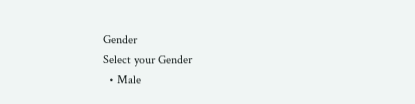Gender
Select your Gender
  • Male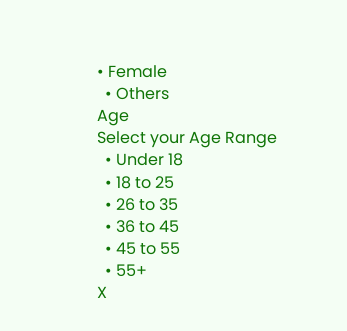• Female
  • Others
Age
Select your Age Range
  • Under 18
  • 18 to 25
  • 26 to 35
  • 36 to 45
  • 45 to 55
  • 55+
X